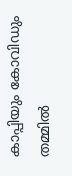കാപ്പിയും കോവിഡും തമ്മില്‍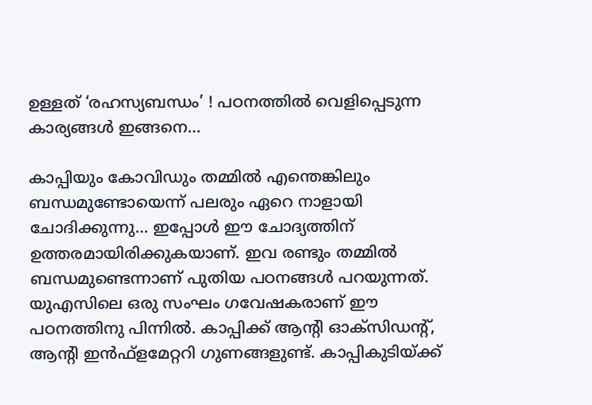ഉള്ളത് ‘രഹസ്യബന്ധം’ ! പഠനത്തില്‍ വെളിപ്പെടുന്ന കാര്യങ്ങള്‍ ഇങ്ങനെ…

കാപ്പിയും കോവിഡും തമ്മില്‍ എന്തെങ്കിലും ബന്ധമുണ്ടോയെന്ന് പലരും ഏറെ നാളായി ചോദിക്കുന്നു… ഇപ്പോള്‍ ഈ ചോദ്യത്തിന് ഉത്തരമായിരിക്കുകയാണ്. ഇവ രണ്ടും തമ്മില്‍ ബന്ധമുണ്ടെന്നാണ് പുതിയ പഠനങ്ങള്‍ പറയുന്നത്. യുഎസിലെ ഒരു സംഘം ഗവേഷകരാണ് ഈ പഠനത്തിനു പിന്നില്‍. കാപ്പിക്ക് ആന്റി ഓക്‌സിഡന്റ്, ആന്റി ഇന്‍ഫ്‌ളമേറ്ററി ഗുണങ്ങളുണ്ട്. കാപ്പികുടിയ്ക്ക്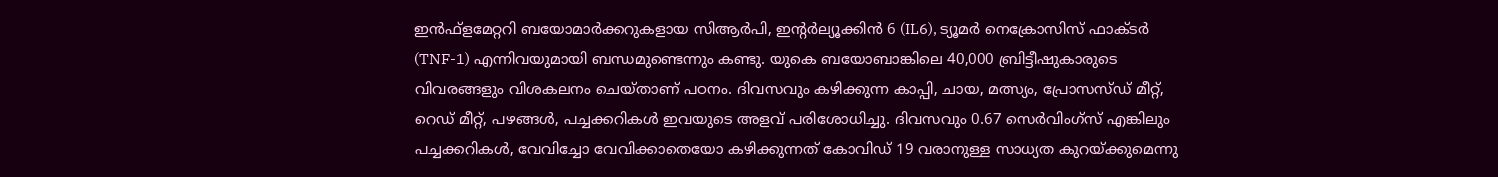ഇന്‍ഫ്‌ളമേറ്ററി ബയോമാര്‍ക്കറുകളായ സിആര്‍പി, ഇന്റര്‍ല്യൂക്കിന്‍ 6 (IL6), ട്യൂമര്‍ നെക്രോസിസ് ഫാക്ടര്‍ (TNF-1) എന്നിവയുമായി ബന്ധമുണ്ടെന്നും കണ്ടു. യുകെ ബയോബാങ്കിലെ 40,000 ബ്രിട്ടീഷുകാരുടെ വിവരങ്ങളും വിശകലനം ചെയ്താണ് പഠനം. ദിവസവും കഴിക്കുന്ന കാപ്പി, ചായ, മത്സ്യം, പ്രോസസ്ഡ് മീറ്റ്, റെഡ് മീറ്റ്, പഴങ്ങള്‍, പച്ചക്കറികള്‍ ഇവയുടെ അളവ് പരിശോധിച്ചു. ദിവസവും 0.67 സെര്‍വിംഗ്സ് എങ്കിലും പച്ചക്കറികള്‍, വേവിച്ചോ വേവിക്കാതെയോ കഴിക്കുന്നത് കോവിഡ് 19 വരാനുള്ള സാധ്യത കുറയ്ക്കുമെന്നു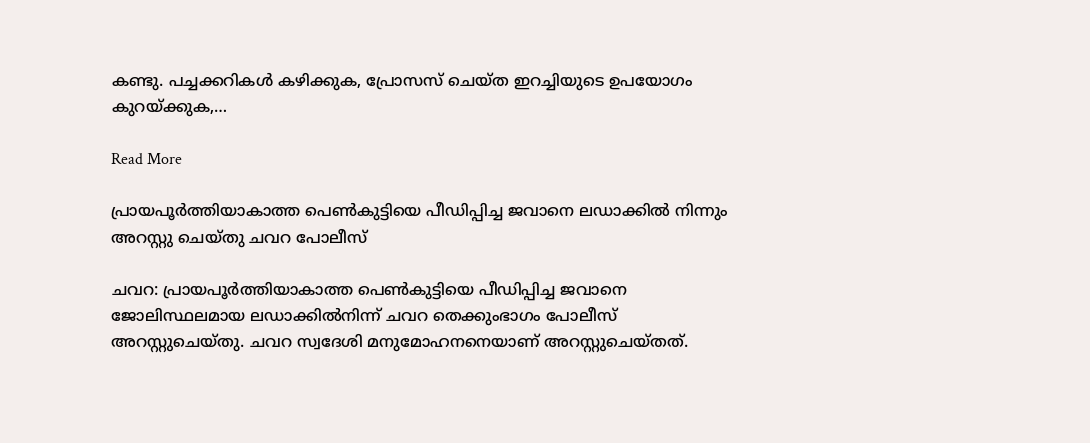കണ്ടു. പച്ചക്കറികള്‍ കഴിക്കുക, പ്രോസസ് ചെയ്ത ഇറച്ചിയുടെ ഉപയോഗം കുറയ്ക്കുക,…

Read More

പ്രായപൂർത്തിയാകാത്ത പെൺകുട്ടിയെ പീഡിപ്പിച്ച ജവാനെ ലഡാക്കിൽ നിന്നും അറസ്റ്റു ചെയ്തു ചവറ പോലീസ്

ചവറ: പ്രായപൂർത്തിയാകാത്ത പെൺകുട്ടിയെ പീഡിപ്പിച്ച ജവാനെ ജോലിസ്ഥലമായ ലഡാക്കിൽനിന്ന് ചവറ തെക്കുംഭാഗം പോലീസ് അറസ്റ്റുചെയ്തു. ചവറ സ്വദേശി മനുമോഹനനെയാണ് അറസ്റ്റുചെയ്തത്.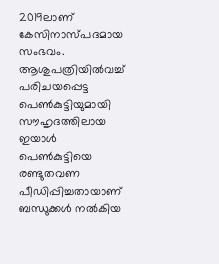2019ലാണ് കേസിനാസ്പദമായ സംഭവം. ആശുപത്രിയിൽവച്ച് പരിചയപ്പെട്ട പെൺകുട്ടിയുമായി സൗഹൃദത്തിലായ ഇയാൾ പെൺകുട്ടിയെ രണ്ടുതവണ പീഡിപ്പിച്ചതായാണ് ബന്ധുക്കൾ നൽകിയ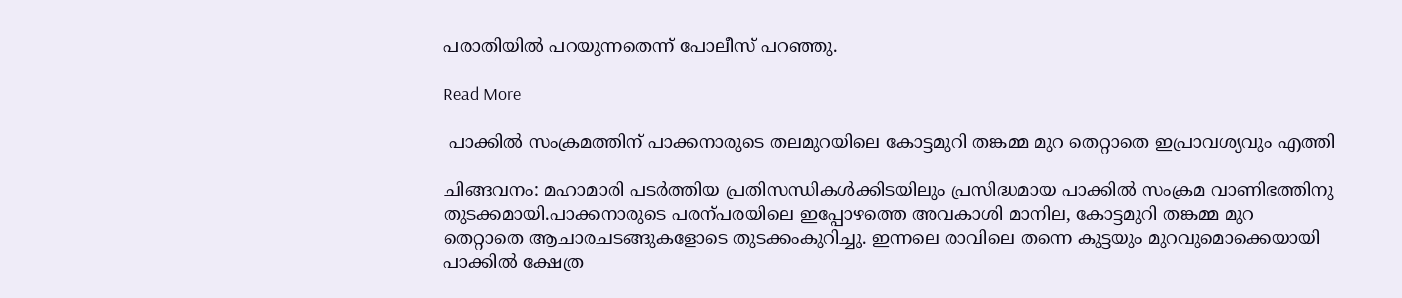പരാതിയിൽ പറയുന്നതെന്ന് പോലീസ് പറഞ്ഞു.

Read More

 പാക്കിൽ സംക്രമത്തിന് പാക്കനാരുടെ തലമുറയിലെ കോട്ടമുറി തങ്കമ്മ മുറ തെറ്റാതെ ഇപ്രാവശ്യവും എത്തി

ചിങ്ങവനം: മഹാമാരി പടർത്തിയ പ്രതിസന്ധികൾക്കിടയിലും പ്രസിദ്ധമായ പാക്കിൽ സംക്രമ വാണിഭത്തിനു തുടക്കമായി.പാക്കനാരുടെ പരന്പരയിലെ ഇപ്പോഴത്തെ അവകാശി മാനില, കോട്ടമുറി തങ്കമ്മ മുറ തെറ്റാതെ ആചാരചടങ്ങുകളോടെ തുടക്കംകുറിച്ചു. ഇന്നലെ രാവിലെ തന്നെ കുട്ടയും മുറവുമൊക്കെയായി പാക്കിൽ ക്ഷേത്ര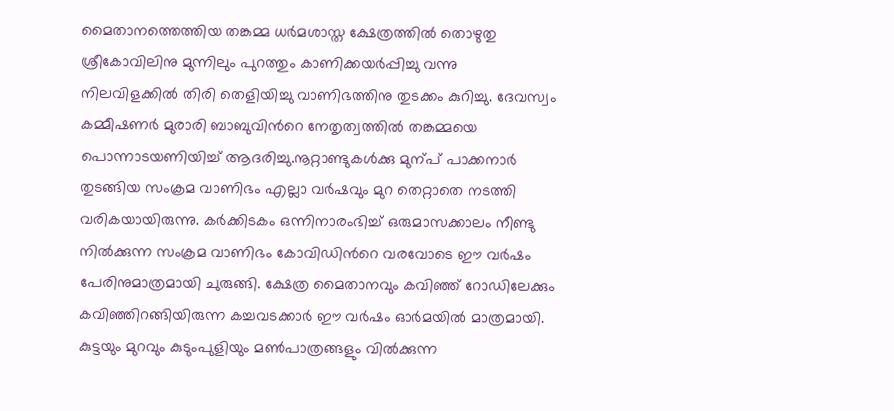മൈതാനത്തെത്തിയ തങ്കമ്മ ധർമശാസ്ത ക്ഷേത്രത്തിൽ തൊഴുതു ശ്രീകോവിലിനു മുന്നിലും പുറത്തും കാണിക്കയർപ്പിച്ചു വന്നു നിലവിളക്കിൽ തിരി തെളിയിച്ചു വാണിഭത്തിനു തുടക്കം കുറിച്ചു. ദേവസ്വം കമ്മീഷണർ മുരാരി ബാബുവിന്‍റെ നേതൃത്വത്തിൽ തങ്കമ്മയെ പൊന്നാടയണിയിച്ച് ആദരിച്ചു.നൂറ്റാണ്ടുകൾക്കു മുന്പ് പാക്കനാർ തുടങ്ങിയ സംക്രമ വാണിഭം എല്ലാ വർഷവും മുറ തെറ്റാതെ നടത്തി വരികയായിരുന്നു. കർക്കിടകം ഒന്നിനാരംഭിച്ച് ഒരുമാസക്കാലം നീണ്ടു നിൽക്കുന്ന സംക്രമ വാണിഭം കോവിഡിന്‍റെ വരവോടെ ഈ വർഷം പേരിനുമാത്രമായി ചുരുങ്ങി. ക്ഷേത്ര മൈതാനവും കവിഞ്ഞ് റോഡിലേക്കും കവിഞ്ഞിറങ്ങിയിരുന്ന കച്ചവടക്കാർ ഈ വർഷം ഓർമയിൽ മാത്രമായി. കുട്ടയും മുറവും കുടുംപുളിയും മണ്‍പാത്രങ്ങളും വിൽക്കുന്ന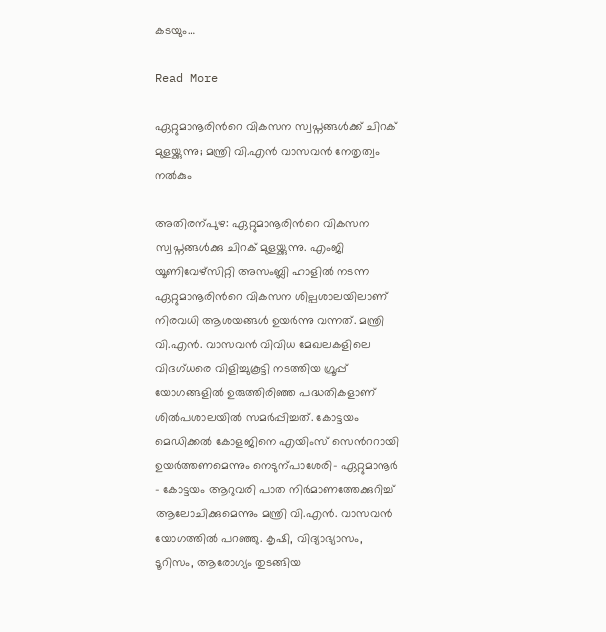കടയും…

Read More

ഏറ്റുമാനൂരിന്‍റെ വികസന സ്വപ്നങ്ങൾക്ക് ചിറക് മുളയ്ക്കുന്നു; മന്ത്രി വി.എൻ വാസവൻ നേതൃത്വം നൽകും

അതിരന്പുഴ: ഏറ്റുമാനൂരിന്‍റെ വികസന സ്വപ്നങ്ങൾക്കു ചിറക് മുളയ്ക്കുന്നു. എംജി യൂണിവേഴ്സിറ്റി അസംബ്ലി ഹാളിൽ നടന്ന ഏറ്റുമാനൂരിന്‍റെ വികസന ശില്പശാലയിലാണ് നിരവധി ആശയങ്ങൾ ഉയർന്നു വന്നത്. മന്ത്രി വി.എൻ. വാസവൻ വിവിധ മേഖലകളിലെ വിദഗ്ധരെ വിളിച്ചുകൂട്ടി നടത്തിയ ഗ്രൂപ്പ് യോഗങ്ങളിൽ ഉരുത്തിരിഞ്ഞ പദ്ധതികളാണ് ശിൽപശാലയിൽ സമർപ്പിച്ചത്. കോട്ടയം മെഡിക്കൽ കോളജിനെ എയിംസ് സെന്‍ററായി ഉയർത്തണമെന്നും നെടുന്പാശേരി- ഏറ്റുമാനൂർ – കോട്ടയം ആറുവരി പാത നിർമാണത്തേക്കുറിച്ച് ആലോചിക്കുമെന്നും മന്ത്രി വി.എൻ. വാസവൻ യോഗത്തിൽ പറഞ്ഞു. കൃഷി, വിദ്യാഭ്യാസം, ടൂറിസം, ആരോഗ്യം തുടങ്ങിയ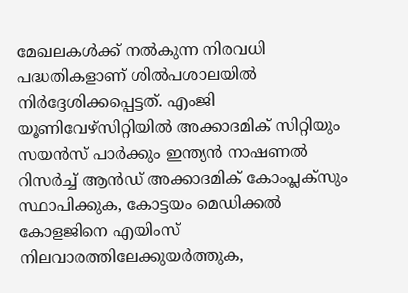മേഖലകൾക്ക് നൽകുന്ന നിരവധി പദ്ധതികളാണ് ശിൽപശാലയിൽ നിർദ്ദേശിക്കപ്പെട്ടത്. എംജി യൂണിവേഴ്സിറ്റിയിൽ അക്കാദമിക് സിറ്റിയും സയൻസ് പാർക്കും ഇന്ത്യൻ നാഷണൽ റിസർച്ച് ആൻഡ് അക്കാദമിക് കോംപ്ലക്സും സ്ഥാപിക്കുക, കോട്ടയം മെഡിക്കൽ കോളജിനെ എയിംസ് നിലവാരത്തിലേക്കുയർത്തുക,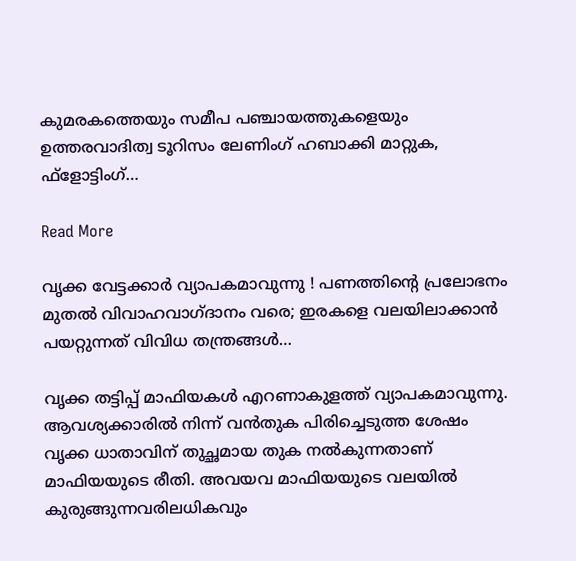കുമരകത്തെയും സമീപ പഞ്ചായത്തുകളെയും ഉത്തരവാദിത്വ ടൂറിസം ലേണിംഗ് ഹബാക്കി മാറ്റുക, ഫ്ളോട്ടിംഗ്…

Read More

വൃക്ക വേട്ടക്കാര്‍ വ്യാപകമാവുന്നു ! പണത്തിന്റെ പ്രലോഭനം മുതല്‍ വിവാഹവാഗ്ദാനം വരെ; ഇരകളെ വലയിലാക്കാന്‍ പയറ്റുന്നത് വിവിധ തന്ത്രങ്ങള്‍…

വൃക്ക തട്ടിപ്പ് മാഫിയകള്‍ എറണാകുളത്ത് വ്യാപകമാവുന്നു. ആവശ്യക്കാരില്‍ നിന്ന് വന്‍തുക പിരിച്ചെടുത്ത ശേഷം വൃക്ക ധാതാവിന് തുച്ഛമായ തുക നല്‍കുന്നതാണ് മാഫിയയുടെ രീതി. അവയവ മാഫിയയുടെ വലയില്‍ കുരുങ്ങുന്നവരിലധികവും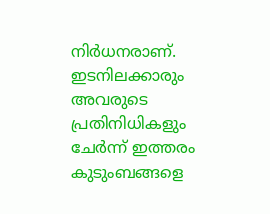നിര്‍ധനരാണ്. ഇടനിലക്കാരും അവരുടെ പ്രതിനിധികളും ചേര്‍ന്ന് ഇത്തരം കുടുംബങ്ങളെ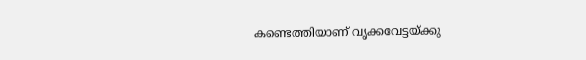കണ്ടെത്തിയാണ് വൃക്കവേട്ടയ്ക്കു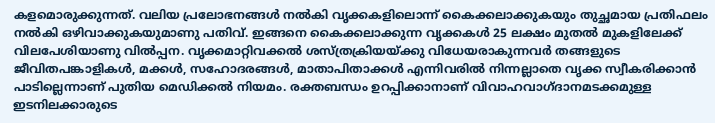കളമൊരുക്കുന്നത്. വലിയ പ്രലോഭനങ്ങള്‍ നല്‍കി വൃക്കകളിലൊന്ന് കൈക്കലാക്കുകയും തുച്ഛമായ പ്രതിഫലം നല്‍കി ഒഴിവാക്കുകയുമാണു പതിവ്. ഇങ്ങനെ കൈക്കലാക്കുന്ന വൃക്കകള്‍ 25 ലക്ഷം മുതല്‍ മുകളിലേക്ക് വിലപേശിയാണു വില്‍പ്പന. വൃക്കമാറ്റിവക്കല്‍ ശസ്ത്രക്രിയയ്ക്കു വിധേയരാകുന്നവര്‍ തങ്ങളുടെ ജീവിതപങ്കാളികള്‍, മക്കള്‍, സഹോദരങ്ങള്‍, മാതാപിതാക്കള്‍ എന്നിവരില്‍ നിന്നല്ലാതെ വൃക്ക സ്വീകരിക്കാന്‍ പാടില്ലെന്നാണ് പുതിയ മെഡിക്കല്‍ നിയമം. രക്തബന്ധം ഉറപ്പിക്കാനാണ് വിവാഹവാഗ്ദാനമടക്കമുള്ള ഇടനിലക്കാരുടെ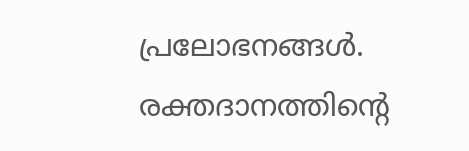പ്രലോഭനങ്ങള്‍. രക്തദാനത്തിന്റെ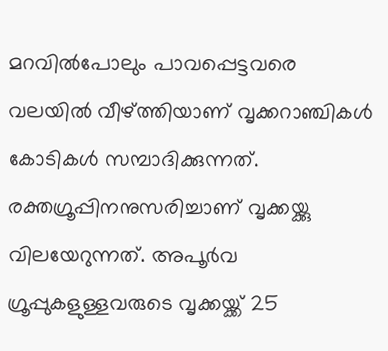മറവില്‍പോലും പാവപ്പെട്ടവരെ വലയില്‍ വീഴ്ത്തിയാണ് വൃക്കറാഞ്ചികള്‍ കോടികള്‍ സമ്പാദിക്കുന്നത്. രക്തഗ്രൂപ്പിനനുസരിച്ചാണ് വൃക്കയ്ക്കു വിലയേറുന്നത്. അപൂര്‍വ ഗ്രൂപ്പുകളുള്ളവരുടെ വൃക്കയ്ക്ക് 25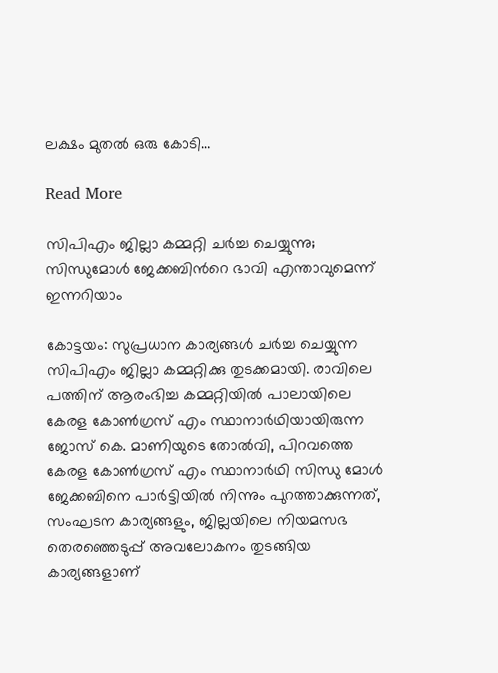ലക്ഷം മുതല്‍ ഒരു കോടി…

Read More

സിപിഎം ജില്ലാ കമ്മറ്റി ചർച്ച ചെയ്യുന്നു;  സിന്ധുമോൾ ജേക്കബിന്‍റെ ഭാവി എന്താവുമെന്ന് ഇന്നറിയാം

കോട്ടയം: സുപ്രധാന കാര്യങ്ങൾ ചർച്ച ചെയ്യുന്ന സിപിഎം ജില്ലാ കമ്മറ്റിക്കു തുടക്കമായി. രാവിലെ പത്തിന് ആരംഭിച്ച കമ്മറ്റിയിൽ പാലായിലെ കേരള കോണ്‍ഗ്രസ് എം സ്ഥാനാർഥിയായിരുന്ന ജോസ് കെ. മാണിയുടെ തോൽവി, പിറവത്തെ കേരള കോണ്‍ഗ്രസ് എം സ്ഥാനാർഥി സിന്ധു മോൾ ജേക്കബിനെ പാർട്ടിയിൽ നിന്നും പുറത്താക്കുന്നത്, സംഘടന കാര്യങ്ങളും, ജില്ലയിലെ നിയമസഭ തെരഞ്ഞെടുപ്പ് അവലോകനം തുടങ്ങിയ കാര്യങ്ങളാണ്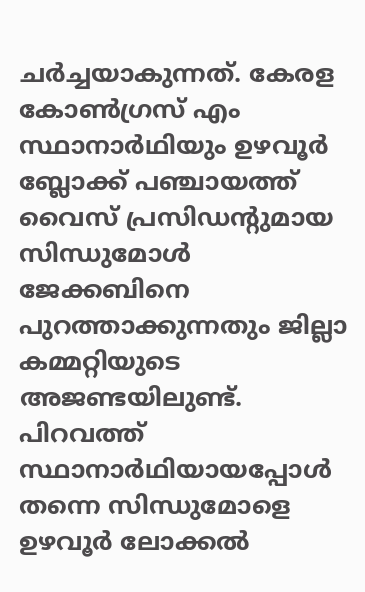ചർച്ചയാകുന്നത്. കേരള കോണ്‍ഗ്രസ് എം സ്ഥാനാർഥിയും ഉഴവൂർ ബ്ലോക്ക് പഞ്ചായത്ത് വൈസ് പ്രസിഡന്‍റുമായ സിന്ധുമോൾ ജേക്കബിനെ പുറത്താക്കുന്നതും ജില്ലാ കമ്മറ്റിയുടെ അജണ്ടയിലുണ്ട്. പിറവത്ത് സ്ഥാനാർഥിയായപ്പോൾ തന്നെ സിന്ധുമോളെ ഉഴവൂർ ലോക്കൽ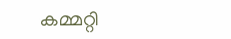കമ്മറ്റി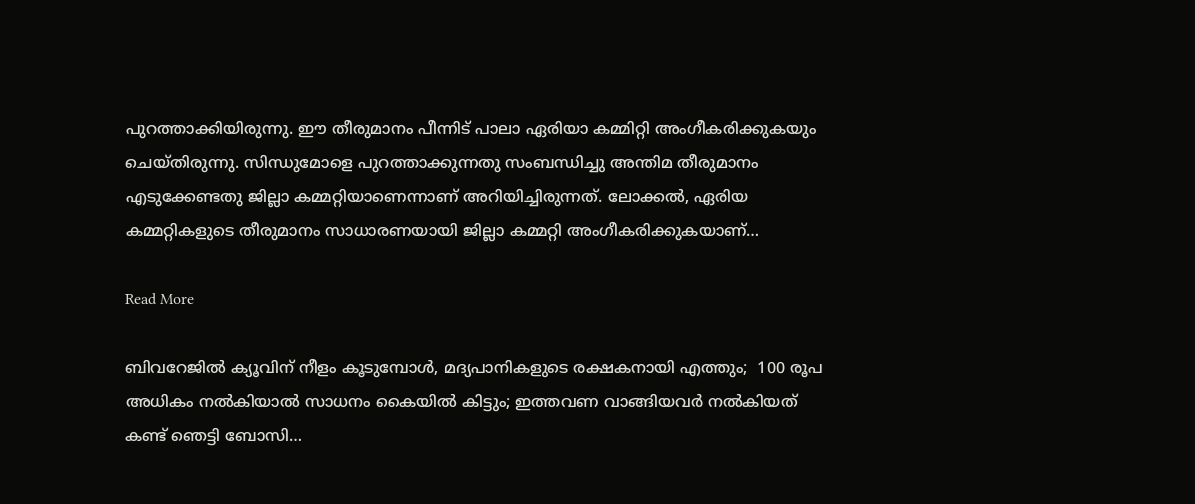പുറത്താക്കിയിരുന്നു. ഈ തീരുമാനം പീന്നിട് പാലാ ഏരിയാ കമ്മിറ്റി അംഗീകരിക്കുകയും ചെയ്തിരുന്നു. സിന്ധുമോളെ പുറത്താക്കുന്നതു സംബന്ധിച്ചു അന്തിമ തീരുമാനം എടുക്കേണ്ടതു ജില്ലാ കമ്മറ്റിയാണെന്നാണ് അറിയിച്ചിരുന്നത്. ലോക്കൽ, ഏരിയ കമ്മറ്റികളുടെ തീരുമാനം സാധാരണയായി ജില്ലാ കമ്മറ്റി അംഗീകരിക്കുകയാണ്…

Read More

ബിവറേജിൽ ക്യൂവിന് നീളം കൂടുമ്പോൾ, മദ്യപാനികളുടെ രക്ഷകനായി എത്തും;  100 രൂപ അധികം നൽകിയാൽ സാധനം കൈയിൽ കിട്ടും; ഇത്തവണ വാങ്ങിയവർ നൽകിയത് കണ്ട് ഞെട്ടി ബോസി…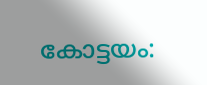കോട്ടയം: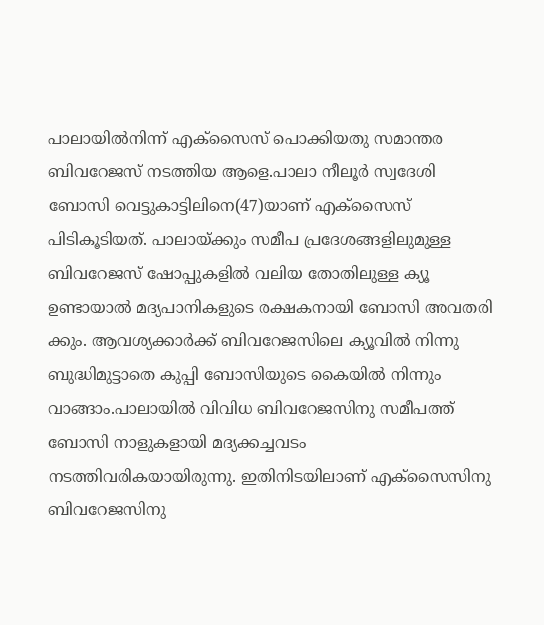പാലായിൽനിന്ന് എക്സൈസ് പൊക്കിയതു സമാന്തര ബിവറേജസ് നടത്തിയ ആളെ.പാലാ നീലൂർ സ്വദേശി ബോസി വെട്ടുകാട്ടിലിനെ(47)യാണ് എക്സൈസ് പിടികൂടിയത്. പാലായ്ക്കും സമീപ പ്രദേശങ്ങളിലുമുള്ള ബിവറേജസ് ഷോപ്പുകളിൽ വലിയ തോതിലുള്ള ക്യൂ ഉണ്ടായാൽ മദ്യപാനികളുടെ രക്ഷകനായി ബോസി അവതരി ക്കും. ആവശ്യക്കാർക്ക് ബിവറേജസിലെ ക്യൂവിൽ നിന്നു ബുദ്ധിമുട്ടാതെ കുപ്പി ബോസിയുടെ കൈയിൽ നിന്നും വാങ്ങാം.പാലായിൽ വിവിധ ബിവറേജസിനു സമീപത്ത് ബോസി നാളുകളായി മദ്യക്കച്ചവടം നടത്തിവരികയായിരുന്നു. ഇതിനിടയിലാണ് എക്സൈസിനു ബിവറേജസിനു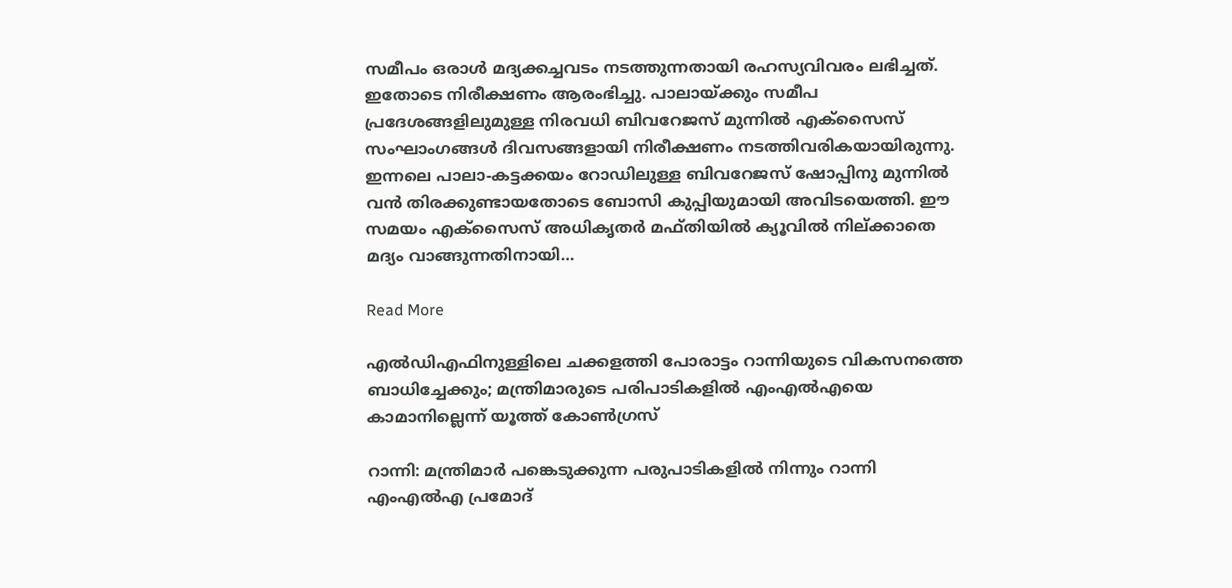സമീപം ഒരാൾ മദ്യക്കച്ചവടം നടത്തുന്നതായി രഹസ്യവിവരം ലഭിച്ചത്. ഇതോടെ നിരീക്ഷണം ആരംഭിച്ചു. പാലായ്ക്കും സമീപ പ്രദേശങ്ങളിലുമുള്ള നിരവധി ബിവറേജസ് മുന്നിൽ എക്സൈസ് സംഘാംഗങ്ങൾ ദിവസങ്ങളായി നിരീക്ഷണം നടത്തിവരികയായിരുന്നു. ഇന്നലെ പാലാ-കട്ടക്കയം റോഡിലുള്ള ബിവറേജസ് ഷോപ്പിനു മുന്നിൽ വൻ തിരക്കുണ്ടായതോടെ ബോസി കുപ്പിയുമായി അവിടയെത്തി. ഈ സമയം എക്സൈസ് അധികൃതർ മഫ്തിയിൽ ക്യൂവിൽ നില്ക്കാതെ മദ്യം വാങ്ങുന്നതിനായി…

Read More

എല്‍ഡിഎഫിനുള്ളിലെ ചക്കളത്തി പോരാട്ടം റാന്നിയുടെ വികസനത്തെ ബാധിച്ചേക്കും; മന്ത്രിമാരുടെ പരിപാടികളിൽ എംഎൽഎയെ കാമാനില്ലെന്ന് യൂത്ത് കോൺഗ്രസ്

റാന്നി: മന്ത്രിമാര്‍ പങ്കെടുക്കുന്ന പരുപാടികളില്‍ നിന്നും റാന്നി എംഎല്‍എ പ്രമോദ്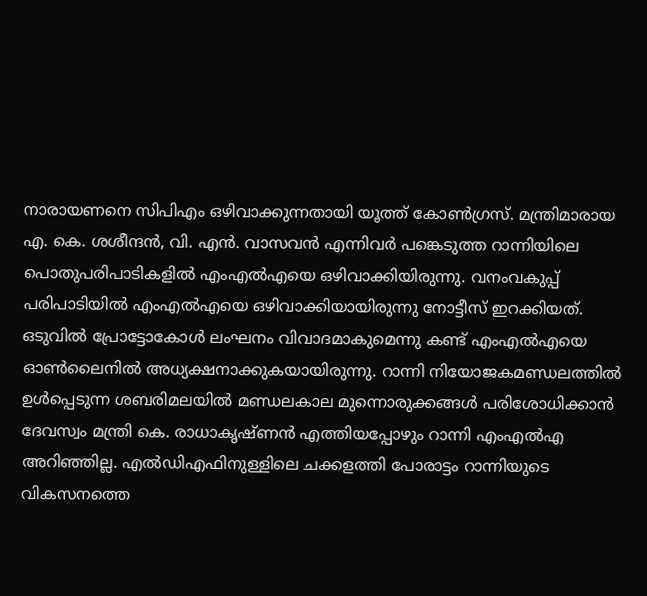നാരായണനെ സിപിഎം ഒഴിവാക്കുന്നതായി യൂത്ത് കോണ്‍ഗ്രസ്. മന്ത്രിമാരായ എ. കെ. ശശീന്ദന്‍, വി. എന്‍. വാസവന്‍ എന്നിവര്‍ പങ്കെടുത്ത റാന്നിയിലെ പൊതുപരിപാടികളില്‍ എംഎല്‍എയെ ഒഴിവാക്കിയിരുന്നു. വനംവകുപ്പ് പരിപാടിയില്‍ എംഎല്‍എയെ ഒഴിവാക്കിയായിരുന്നു നോട്ടീസ് ഇറക്കിയത്. ഒടുവില്‍ പ്രോട്ടോകോള്‍ ലംഘനം വിവാദമാകുമെന്നു കണ്ട് എംഎല്‍എയെ ഓണ്‍ലൈനില്‍ അധ്യക്ഷനാക്കുകയായിരുന്നു. റാന്നി നിയോജകമണ്ഡലത്തില്‍ ഉള്‍പ്പെടുന്ന ശബരിമലയില്‍ മണ്ഡലകാല മുന്നൊരുക്കങ്ങള്‍ പരിശോധിക്കാന്‍ ദേവസ്വം മന്ത്രി കെ. രാധാകൃഷ്ണന്‍ എത്തിയപ്പോഴും റാന്നി എംഎല്‍എ അറിഞ്ഞില്ല. എല്‍ഡിഎഫിനുള്ളിലെ ചക്കളത്തി പോരാട്ടം റാന്നിയുടെ വികസനത്തെ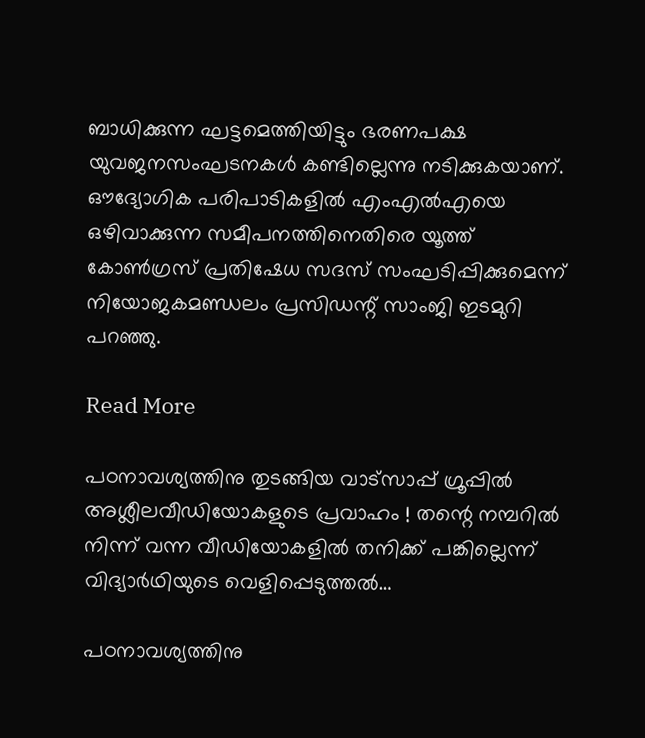ബാധിക്കുന്ന ഘട്ടമെത്തിയിട്ടും ഭരണപക്ഷ യുവജനസംഘടനകള്‍ കണ്ടില്ലെന്നു നടിക്കുകയാണ്. ഔദ്യോഗിക പരിപാടികളില്‍ എംഎല്‍എയെ ഒഴിവാക്കുന്ന സമീപനത്തിനെതിരെ യൂത്ത് കോണ്‍ഗ്രസ് പ്രതിഷേധ സദസ് സംഘടിപ്പിക്കുമെന്ന് നിയോജകമണ്ഡലം പ്രസിഡന്റ് സാംജി ഇടമുറി പറഞ്ഞു.

Read More

പഠനാവശ്യത്തിനു തുടങ്ങിയ വാട്‌സാപ്പ് ഗ്രൂപ്പില്‍ അശ്ലീലവീഡിയോകളുടെ പ്രവാഹം ! തന്റെ നമ്പറില്‍ നിന്ന് വന്ന വീഡിയോകളില്‍ തനിക്ക് പങ്കില്ലെന്ന് വിദ്യാര്‍ഥിയുടെ വെളിപ്പെടുത്തല്‍…

പഠനാവശ്യത്തിനു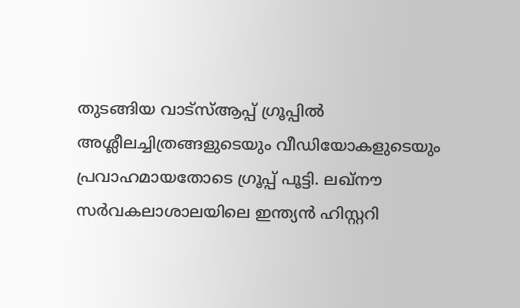തുടങ്ങിയ വാട്‌സ്ആപ്പ് ഗ്രൂപ്പില്‍ അശ്ലീലച്ചിത്രങ്ങളുടെയും വീഡിയോകളുടെയും പ്രവാഹമായതോടെ ഗ്രൂപ്പ് പൂട്ടി. ലഖ്‌നൗ സര്‍വകലാശാലയിലെ ഇന്ത്യന്‍ ഹിസ്റ്ററി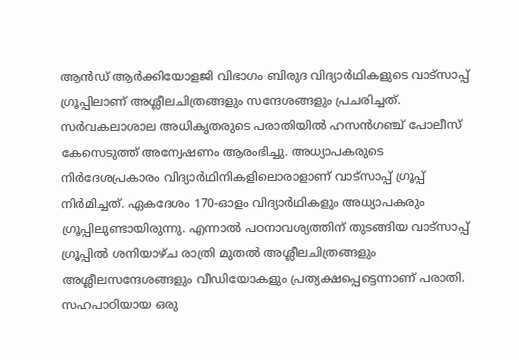ആന്‍ഡ് ആര്‍ക്കിയോളജി വിഭാഗം ബിരുദ വിദ്യാര്‍ഥികളുടെ വാട്സാപ്പ് ഗ്രൂപ്പിലാണ് അശ്ലീലചിത്രങ്ങളും സന്ദേശങ്ങളും പ്രചരിച്ചത്. സര്‍വകലാശാല അധികൃതരുടെ പരാതിയില്‍ ഹസന്‍ഗഞ്ച് പോലീസ് കേസെടുത്ത് അന്വേഷണം ആരംഭിച്ചു. അധ്യാപകരുടെ നിര്‍ദേശപ്രകാരം വിദ്യാര്‍ഥിനികളിലൊരാളാണ് വാട്സാപ്പ് ഗ്രൂപ്പ് നിര്‍മിച്ചത്. ഏകദേശം 170-ഓളം വിദ്യാര്‍ഥികളും അധ്യാപകരും ഗ്രൂപ്പിലുണ്ടായിരുന്നു. എന്നാല്‍ പഠനാവശ്യത്തിന് തുടങ്ങിയ വാട്സാപ്പ് ഗ്രൂപ്പില്‍ ശനിയാഴ്ച രാത്രി മുതല്‍ അശ്ലീലചിത്രങ്ങളും അശ്ലീലസന്ദേശങ്ങളും വീഡിയോകളും പ്രത്യക്ഷപ്പെട്ടെന്നാണ് പരാതി. സഹപാഠിയായ ഒരു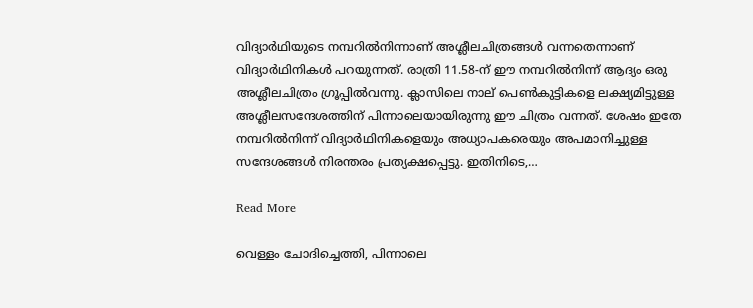വിദ്യാര്‍ഥിയുടെ നമ്പറില്‍നിന്നാണ് അശ്ലീലചിത്രങ്ങള്‍ വന്നതെന്നാണ് വിദ്യാര്‍ഥിനികള്‍ പറയുന്നത്. രാത്രി 11.58-ന് ഈ നമ്പറില്‍നിന്ന് ആദ്യം ഒരു അശ്ലീലചിത്രം ഗ്രൂപ്പില്‍വന്നു. ക്ലാസിലെ നാല് പെണ്‍കുട്ടികളെ ലക്ഷ്യമിട്ടുള്ള അശ്ലീലസന്ദേശത്തിന് പിന്നാലെയായിരുന്നു ഈ ചിത്രം വന്നത്. ശേഷം ഇതേ നമ്പറില്‍നിന്ന് വിദ്യാര്‍ഥിനികളെയും അധ്യാപകരെയും അപമാനിച്ചുള്ള സന്ദേശങ്ങള്‍ നിരന്തരം പ്രത്യക്ഷപ്പെട്ടു. ഇതിനിടെ,…

Read More

വെള്ളം ചോദിച്ചെത്തി, പിന്നാലെ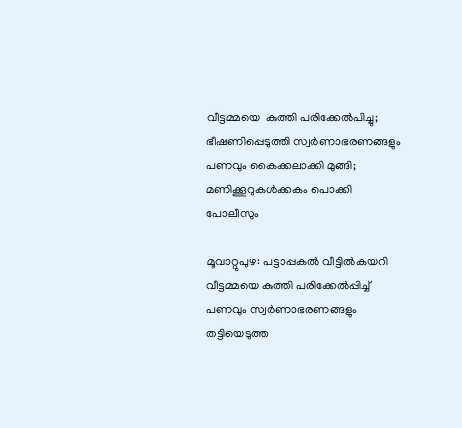വീട്ടമ്മയെ  കുത്തി പരിക്കേൽപിച്ചു; ഭീഷണിപ്പെടുത്തി സ്വര്‍ണാഭരണങ്ങളും പണവും കൈക്കലാക്കി മുങ്ങി; മണിക്കൂറുകൾക്കകം പൊക്കി പോലീസും

മൂവാറ്റുപുഴ: പട്ടാപ്പകല്‍ വീട്ടില്‍കയറി വീട്ടമ്മയെ കുത്തി പരിക്കേല്‍പ്പിച്ച് പണവും സ്വര്‍ണാഭരണങ്ങളും തട്ടിയെടുത്ത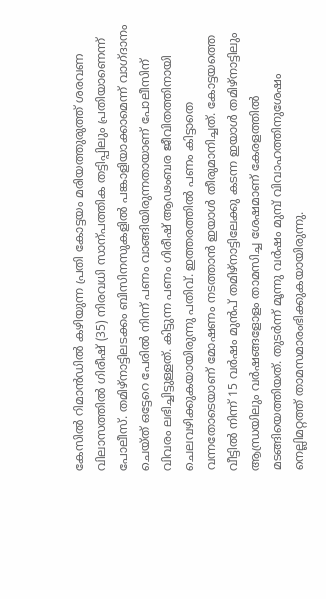കേസില്‍ റിമാൻഡില്‍ കഴിയുന്ന പ്രതി കോട്ടയം മരിയത്തുരുത്ത് ശരവണ വിലാസത്തില്‍ ഗിരീഷ് (35) നിരവധി സാന്പത്തിക തട്ടിപ്പിലും പ്രതിയാണെന്ന് പോലീസ്. തമിഴ്‌നാട്ടിലടക്കം ബിസിനസുകളില്‍ പങ്കാളിയാക്കാമെന്ന് വാഗ്ദാനം ചെയ്ത് ഒട്ടേറെ പേരില്‍ നിന്ന് പണം വാങ്ങിയിരുന്നതായാണ് പോലീസിന് വിവരം ലഭിച്ചിട്ടുള്ളത്. കിട്ടുന്ന പണം ഗിരീഷ് ആഢംബര ജീവിതത്തിനായി ചെലവഴിക്കുകയായിരുന്നു പതിവ്. ഇത്തരത്തില്‍ പണം കിട്ടാതെ വന്നതോടെയാണ് മോഷണം നടത്താന്‍ ഇയാള്‍ തീരുമാനിച്ചത്. കോട്ടയത്തെ വീട്ടില്‍ നിന്ന് 15 വര്‍ഷം മുന്‍പ് തമിഴ്‌നാട്ടിലേക്കു കടന്ന ഇയാള്‍ തമിഴ്‌നാട്ടിലും ആന്ധ്രയിലും വര്‍ഷങ്ങളോളം താമസിച്ച ശേഷമാണ് കേരളത്തില്‍ മടങ്ങിയെത്തിയത്. തുടര്‍ന്ന് മൂന്നു വര്‍ഷം മുമ്പ് വിവാഹത്തിനുശേഷം നെല്ലിമറ്റത്ത് താമസമാരംഭിക്കുകയായിരുന്നു.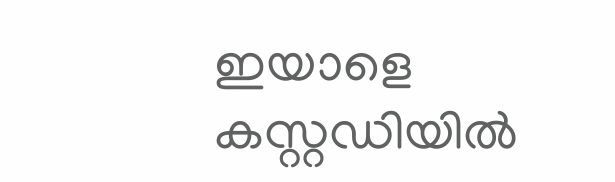ഇയാളെ കസ്റ്റഡിയില്‍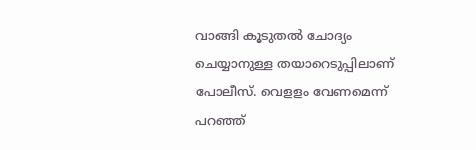വാങ്ങി കൂടുതല്‍ ചോദ്യം ചെയ്യാനുള്ള തയാറെടുപ്പിലാണ് പോലീസ്. വെളളം വേണമെന്ന് പറഞ്ഞ്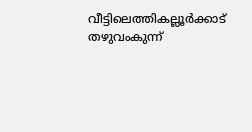വീട്ടിലെത്തികല്ലൂര്‍ക്കാട് തഴുവംകുന്ന്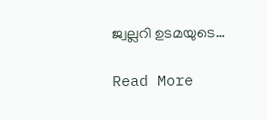ജ്വല്ലറി ഉടമയുടെ…

Read More